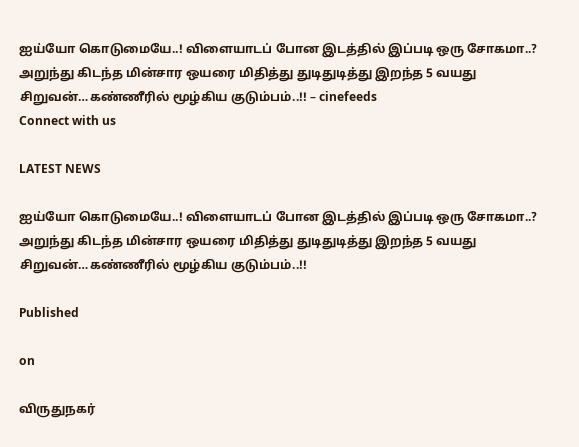ஐய்யோ கொடுமையே..! விளையாடப் போன இடத்தில் இப்படி ஒரு சோகமா..? அறுந்து கிடந்த மின்சார ஒயரை மிதித்து துடிதுடித்து இறந்த 5 வயது சிறுவன்…கண்ணீரில் மூழ்கிய குடும்பம்..!! – cinefeeds
Connect with us

LATEST NEWS

ஐய்யோ கொடுமையே..! விளையாடப் போன இடத்தில் இப்படி ஒரு சோகமா..? அறுந்து கிடந்த மின்சார ஒயரை மிதித்து துடிதுடித்து இறந்த 5 வயது சிறுவன்…கண்ணீரில் மூழ்கிய குடும்பம்..!!

Published

on

விருதுநகர்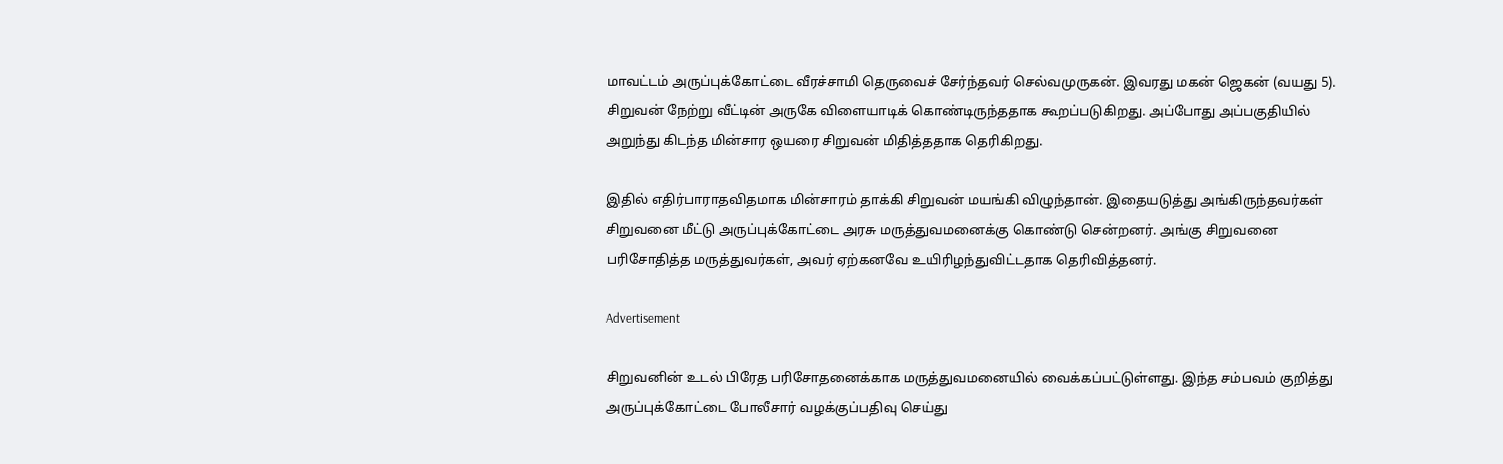மாவட்டம் அருப்புக்கோட்டை வீரச்சாமி தெருவைச் சேர்ந்தவர் செல்வமுருகன். இவரது மகன் ஜெகன் (வயது 5). சிறுவன் நேற்று வீட்டின் அருகே விளையாடிக் கொண்டிருந்ததாக கூறப்படுகிறது. அப்போது அப்பகுதியில் அறுந்து கிடந்த மின்சார ஒயரை சிறுவன் மிதித்ததாக தெரிகிறது.

இதில் எதிர்பாராதவிதமாக மின்சாரம் தாக்கி சிறுவன் மயங்கி விழுந்தான். இதையடுத்து அங்கிருந்தவர்கள் சிறுவனை மீட்டு அருப்புக்கோட்டை அரசு மருத்துவமனைக்கு கொண்டு சென்றனர். அங்கு சிறுவனை பரிசோதித்த மருத்துவர்கள், அவர் ஏற்கனவே உயிரிழந்துவிட்டதாக தெரிவித்தனர்.

Advertisement

சிறுவனின் உடல் பிரேத பரிசோதனைக்காக மருத்துவமனையில் வைக்கப்பட்டுள்ளது. இந்த சம்பவம் குறித்து அருப்புக்கோட்டை போலீசார் வழக்குப்பதிவு செய்து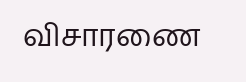விசாரணை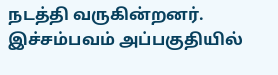நடத்தி வருகின்றனர். இச்சம்பவம் அப்பகுதியில்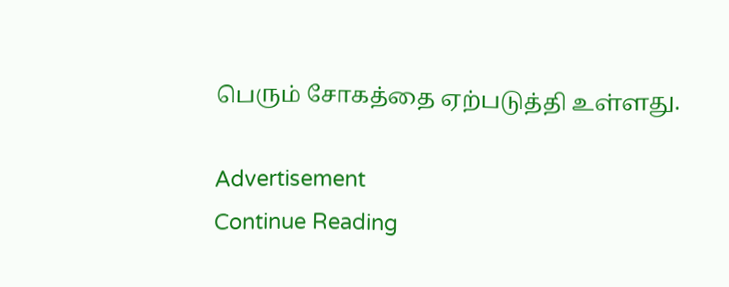பெரும் சோகத்தை ஏற்படுத்தி உள்ளது.

Advertisement
Continue Reading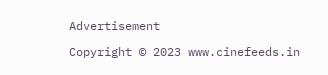Advertisement

Copyright © 2023 www.cinefeeds.in